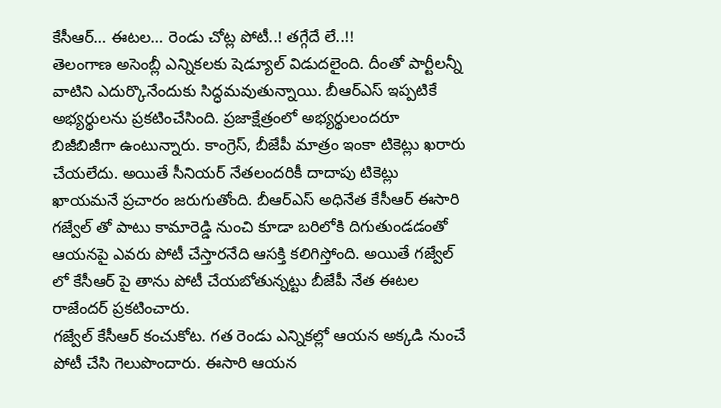కేసీఆర్… ఈటల… రెండు చోట్ల పోటీ..! తగ్గేదే లే..!!
తెలంగాణ అసెంబ్లీ ఎన్నికలకు షెడ్యూల్ విడుదలైంది. దీంతో పార్టీలన్నీ వాటిని ఎదుర్కొనేందుకు సిద్ధమవుతున్నాయి. బీఆర్ఎస్ ఇప్పటికే అభ్యర్థులను ప్రకటించేసింది. ప్రజాక్షేత్రంలో అభ్యర్థులందరూ బిజీబిజీగా ఉంటున్నారు. కాంగ్రెస్, బీజేపీ మాత్రం ఇంకా టికెట్లు ఖరారు చేయలేదు. అయితే సీనియర్ నేతలందరికీ దాదాపు టికెట్లు ఖాయమనే ప్రచారం జరుగుతోంది. బీఆర్ఎస్ అధినేత కేసీఆర్ ఈసారి గజ్వేల్ తో పాటు కామారెడ్డి నుంచి కూడా బరిలోకి దిగుతుండడంతో ఆయనపై ఎవరు పోటీ చేస్తారనేది ఆసక్తి కలిగిస్తోంది. అయితే గజ్వేల్ లో కేసీఆర్ పై తాను పోటీ చేయబోతున్నట్టు బీజేపీ నేత ఈటల రాజేందర్ ప్రకటించారు.
గజ్వేల్ కేసీఆర్ కంచుకోట. గత రెండు ఎన్నికల్లో ఆయన అక్కడి నుంచే పోటీ చేసి గెలుపొందారు. ఈసారి ఆయన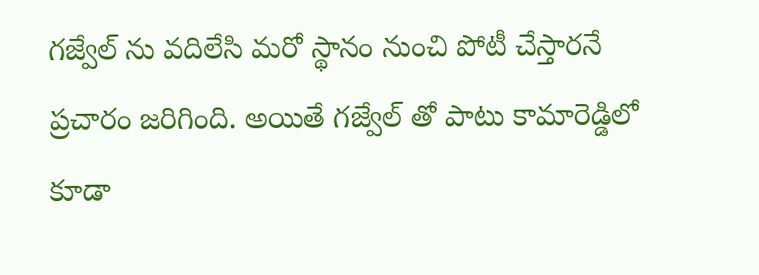గజ్వేల్ ను వదిలేసి మరో స్థానం నుంచి పోటీ చేస్తారనే ప్రచారం జరిగింది. అయితే గజ్వేల్ తో పాటు కామారెడ్డిలో కూడా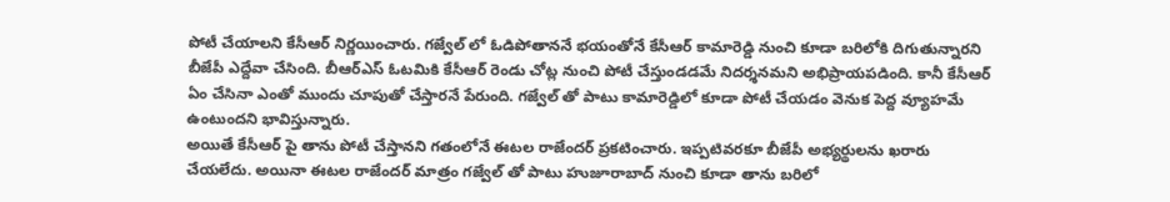పోటీ చేయాలని కేసీఆర్ నిర్ణయించారు. గజ్వేల్ లో ఓడిపోతాననే భయంతోనే కేసీఆర్ కామారెడ్డి నుంచి కూడా బరిలోకి దిగుతున్నారని బీజేపీ ఎద్దేవా చేసింది. బీఆర్ఎస్ ఓటమికి కేసీఆర్ రెండు చోట్ల నుంచి పోటీ చేస్తుండడమే నిదర్శనమని అభిప్రాయపడింది. కానీ కేసీఆర్ ఏం చేసినా ఎంతో ముందు చూపుతో చేస్తారనే పేరుంది. గజ్వేల్ తో పాటు కామారెడ్డిలో కూడా పోటీ చేయడం వెనుక పెద్ద వ్యూహమే ఉంటుందని భావిస్తున్నారు.
అయితే కేసీఆర్ పై తాను పోటీ చేస్తానని గతంలోనే ఈటల రాజేందర్ ప్రకటించారు. ఇప్పటివరకూ బీజేపీ అభ్యర్థులను ఖరారు చేయలేదు. అయినా ఈటల రాజేందర్ మాత్రం గజ్వేల్ తో పాటు హుజూరాబాద్ నుంచి కూడా తాను బరిలో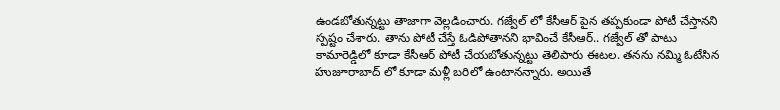ఉండబోతున్నట్టు తాజాగా వెల్లడించారు. గజ్వేల్ లో కేసీఆర్ పైన తప్పకుండా పోటీ చేస్తానని స్పష్టం చేశారు. తాను పోటీ చేస్తే ఓడిపోతానని భావించే కేసీఆర్.. గజ్వేల్ తో పాటు కామారెడ్డిలో కూడా కేసీఆర్ పోటీ చేయబోతున్నట్టు తెలిపారు ఈటల. తనను నమ్మి ఓటేసిన హుజూరాబాద్ లో కూడా మళ్లీ బరిలో ఉంటానన్నారు. అయితే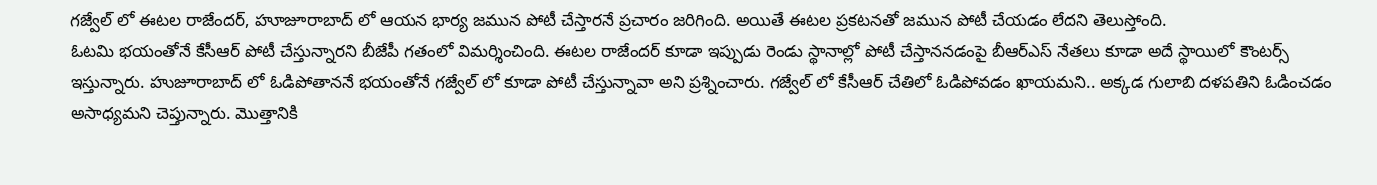గజ్వేల్ లో ఈటల రాజేందర్, హూజూరాబాద్ లో ఆయన భార్య జమున పోటీ చేస్తారనే ప్రచారం జరిగింది. అయితే ఈటల ప్రకటనతో జమున పోటీ చేయడం లేదని తెలుస్తోంది.
ఓటమి భయంతోనే కేసీఆర్ పోటీ చేస్తున్నారని బీజేపీ గతంలో విమర్శించింది. ఈటల రాజేందర్ కూడా ఇప్పుడు రెండు స్థానాల్లో పోటీ చేస్తాననడంపై బీఆర్ఎస్ నేతలు కూడా అదే స్థాయిలో కౌంటర్స్ ఇస్తున్నారు. హుజూరాబాద్ లో ఓడిపోతాననే భయంతోనే గజ్వేల్ లో కూడా పోటీ చేస్తున్నావా అని ప్రశ్నించారు. గజ్వేల్ లో కేసీఆర్ చేతిలో ఓడిపోవడం ఖాయమని.. అక్కడ గులాబి దళపతిని ఓడించడం అసాధ్యమని చెప్తున్నారు. మొత్తానికి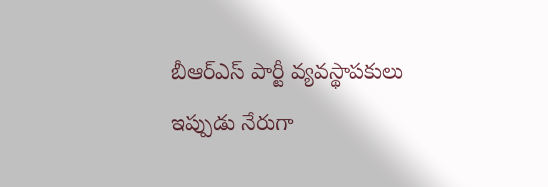బీఆర్ఎస్ పార్టీ వ్యవస్థాపకులు ఇప్పుడు నేరుగా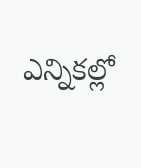ఎన్నికల్లో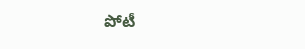పోటీ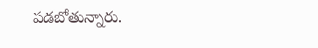పడబోతున్నారు.